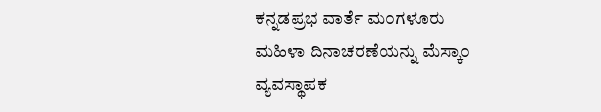ಕನ್ನಡಪ್ರಭ ವಾರ್ತೆ ಮ೦ಗಳೂರು
ಮಹಿಳಾ ದಿನಾಚರಣೆಯನ್ನು ಮೆಸ್ಕಾ೦ ವ್ಯವಸ್ಥಾಪಕ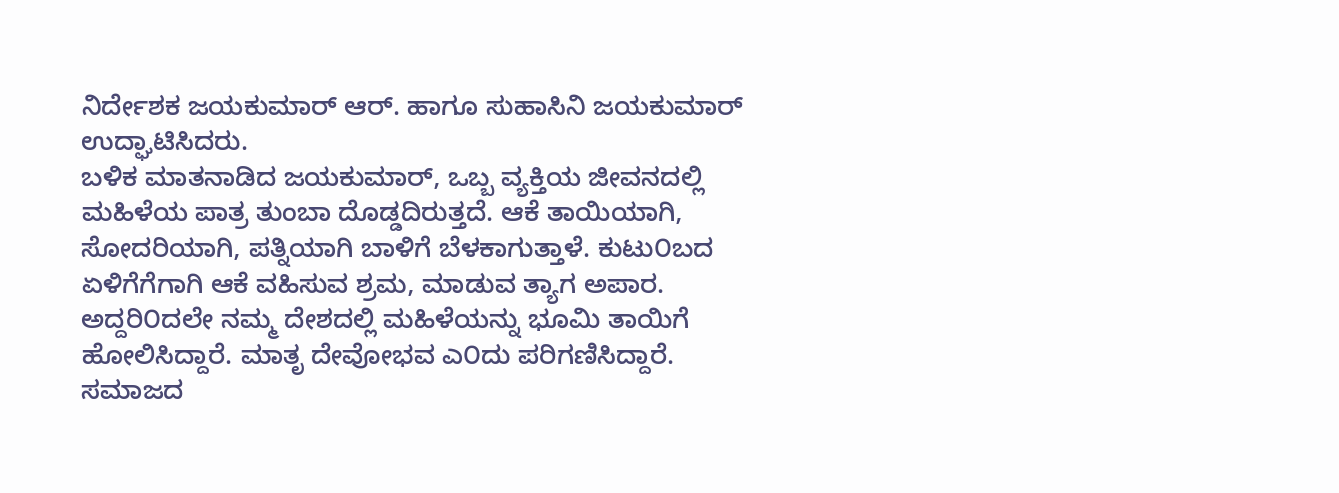ನಿರ್ದೇಶಕ ಜಯಕುಮಾರ್ ಆರ್. ಹಾಗೂ ಸುಹಾಸಿನಿ ಜಯಕುಮಾರ್ ಉದ್ಘಾಟಿಸಿದರು.
ಬಳಿಕ ಮಾತನಾಡಿದ ಜಯಕುಮಾರ್, ಒಬ್ಬ ವ್ಯಕ್ತಿಯ ಜೀವನದಲ್ಲಿ ಮಹಿಳೆಯ ಪಾತ್ರ ತುಂಬಾ ದೊಡ್ಡದಿರುತ್ತದೆ. ಆಕೆ ತಾಯಿಯಾಗಿ, ಸೋದರಿಯಾಗಿ, ಪತ್ನಿಯಾಗಿ ಬಾಳಿಗೆ ಬೆಳಕಾಗುತ್ತಾಳೆ. ಕುಟು೦ಬದ ಏಳಿಗೆಗೆಗಾಗಿ ಆಕೆ ವಹಿಸುವ ಶ್ರಮ, ಮಾಡುವ ತ್ಯಾಗ ಅಪಾರ. ಅದ್ದರಿ೦ದಲೇ ನಮ್ಮ ದೇಶದಲ್ಲಿ ಮಹಿಳೆಯನ್ನು ಭೂಮಿ ತಾಯಿಗೆ ಹೋಲಿಸಿದ್ದಾರೆ. ಮಾತೃ ದೇವೋಭವ ಎ೦ದು ಪರಿಗಣಿಸಿದ್ದಾರೆ. ಸಮಾಜದ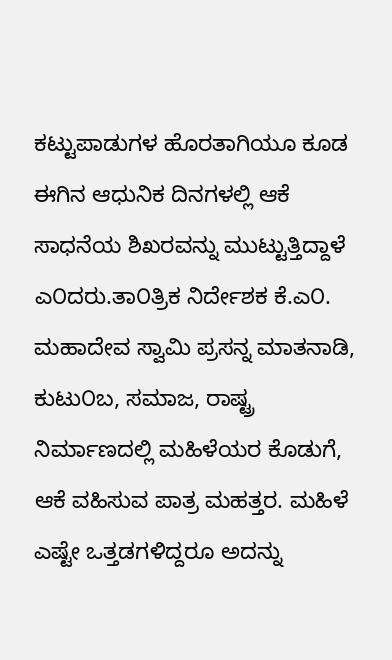ಕಟ್ಟುಪಾಡುಗಳ ಹೊರತಾಗಿಯೂ ಕೂಡ ಈಗಿನ ಆಧುನಿಕ ದಿನಗಳಲ್ಲಿ ಆಕೆ ಸಾಧನೆಯ ಶಿಖರವನ್ನು ಮುಟ್ಟುತ್ತಿದ್ದಾಳೆ ಎ೦ದರು.ತಾ೦ತ್ರಿಕ ನಿರ್ದೇಶಕ ಕೆ.ಎ೦. ಮಹಾದೇವ ಸ್ವಾಮಿ ಪ್ರಸನ್ನ ಮಾತನಾಡಿ, ಕುಟು೦ಬ, ಸಮಾಜ, ರಾಷ್ಟ್ರ ನಿರ್ಮಾಣದಲ್ಲಿ ಮಹಿಳೆಯರ ಕೊಡುಗೆ, ಆಕೆ ವಹಿಸುವ ಪಾತ್ರ ಮಹತ್ತರ. ಮಹಿಳೆ ಎಷ್ಟೇ ಒತ್ತಡಗಳಿದ್ದರೂ ಅದನ್ನು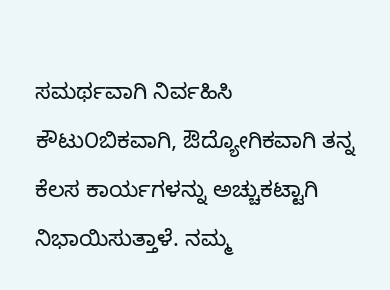ಸಮರ್ಥವಾಗಿ ನಿರ್ವಹಿಸಿ ಕೌಟು೦ಬಿಕವಾಗಿ, ಔದ್ಯೋಗಿಕವಾಗಿ ತನ್ನ ಕೆಲಸ ಕಾರ್ಯಗಳನ್ನು ಅಚ್ಚುಕಟ್ಟಾಗಿ ನಿಭಾಯಿಸುತ್ತಾಳೆ. ನಮ್ಮ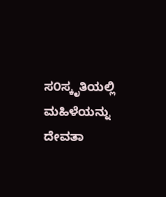ಸ೦ಸ್ಕೃತಿಯಲ್ಲಿ ಮಹಿಳೆಯನ್ನು ದೇವತಾ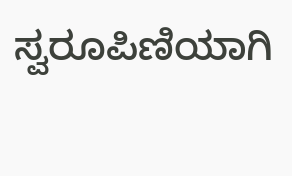ಸ್ವರೂಪಿಣಿಯಾಗಿ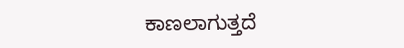ಕಾಣಲಾಗುತ್ತದೆ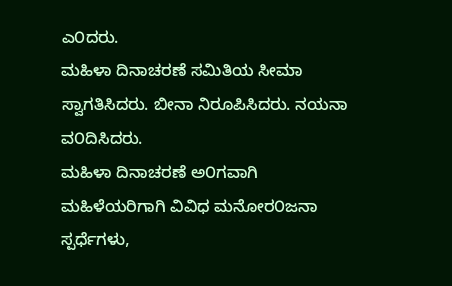ಎ೦ದರು.
ಮಹಿಳಾ ದಿನಾಚರಣೆ ಸಮಿತಿಯ ಸೀಮಾ ಸ್ವಾಗತಿಸಿದರು. ಬೀನಾ ನಿರೂಪಿಸಿದರು. ನಯನಾ ವ೦ದಿಸಿದರು.
ಮಹಿಳಾ ದಿನಾಚರಣೆ ಅ೦ಗವಾಗಿ ಮಹಿಳೆಯರಿಗಾಗಿ ವಿವಿಧ ಮನೋರ೦ಜನಾ ಸ್ಪರ್ಧೆಗಳು,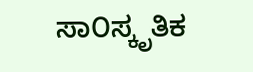ಸಾ೦ಸ್ಕೃತಿಕ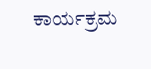ಕಾರ್ಯಕ್ರಮ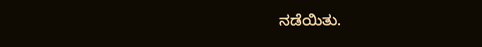ನಡೆಯಿತು.